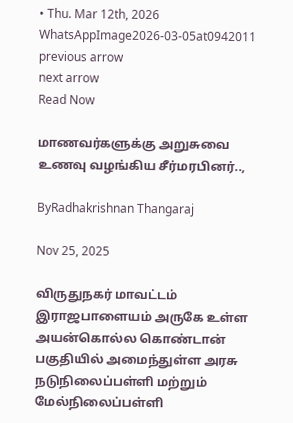• Thu. Mar 12th, 2026
WhatsAppImage2026-03-05at0942011
previous arrow
next arrow
Read Now

மாணவர்களுக்கு அறுசுவை உணவு வழங்கிய சீர்மரபினர்..,

ByRadhakrishnan Thangaraj

Nov 25, 2025

விருதுநகர் மாவட்டம் இராஜபாளையம் அருகே உள்ள அயன்கொல்ல கொண்டான் பகுதியில் அமைந்துள்ள அரசு நடுநிலைப்பள்ளி மற்றும் மேல்நிலைப்பள்ளி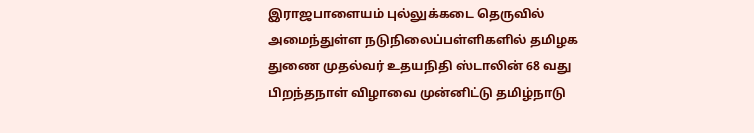இராஜபாளையம் புல்லுக்கடை தெருவில் அமைந்துள்ள நடுநிலைப்பள்ளிகளில் தமிழக துணை முதல்வர் உதயநிதி ஸ்டாலின் 68 வது பிறந்தநாள் விழாவை முன்னிட்டு தமிழ்நாடு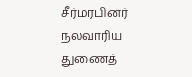சீர்மரபினர் நலவாரிய துணைத்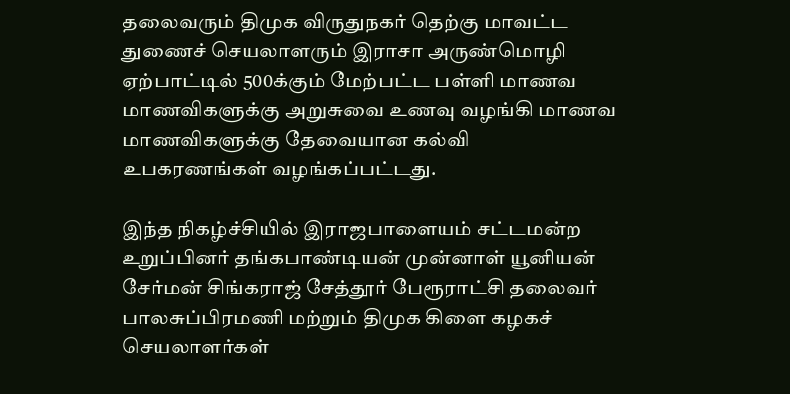தலைவரும் திமுக விருதுநகர் தெற்கு மாவட்ட துணைச் செயலாளரும் இராசா அருண்மொழி ஏற்பாட்டில் 500க்கும் மேற்பட்ட பள்ளி மாணவ மாணவிகளுக்கு அறுசுவை உணவு வழங்கி மாணவ மாணவிகளுக்கு தேவையான கல்வி உபகரணங்கள் வழங்கப்பட்டது.

இந்த நிகழ்ச்சியில் இராஜபாளையம் சட்டமன்ற உறுப்பினர் தங்கபாண்டியன் முன்னாள் யூனியன் சேர்மன் சிங்கராஜ் சேத்தூர் பேரூராட்சி தலைவர் பாலசுப்பிரமணி மற்றும் திமுக கிளை கழகச் செயலாளர்கள்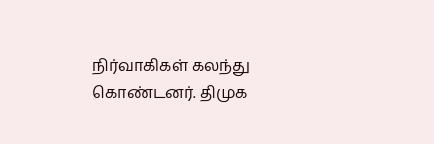நிர்வாகிகள் கலந்து கொண்டனர். திமுக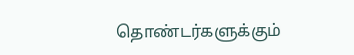தொண்டர்களுக்கும்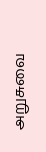அறுசுவை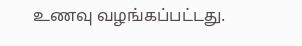உணவு வழங்கப்பட்டது.